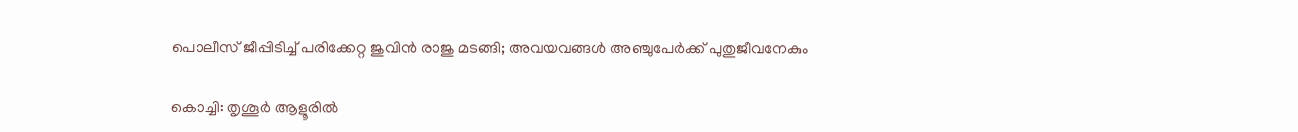പൊലീസ് ജീപ്പിടിച്ച് പരിക്കേറ്റ ജുവിൻ രാജു മടങ്ങി; അവയവങ്ങൾ അഞ്ചുപേർക്ക് പുതുജീവനേകും

കൊച്ചി: തൃശൂർ ആളൂരിൽ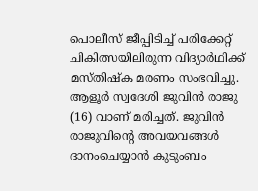പൊലീസ് ജീപ്പിടിച്ച് പരിക്കേറ്റ് ചികിത്സയിലിരുന്ന വിദ്യാർഥിക്ക് മസ്തിഷ്‍ക മരണം സംഭവിച്ചു. ആളൂർ സ്വദേശി ജുവിൻ രാജു (16) വാണ് മരിച്ചത്. ജുവിൻ രാജുവിന്റെ അവയവങ്ങൾ ദാനംചെയ്യാൻ കുടുംബം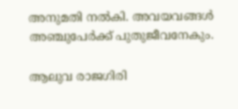അനുമതി നൽകി. അവയവങ്ങൾ അഞ്ചുപേർക്ക് പുതുജീവനേകും.

ആലുവ രാജഗിരി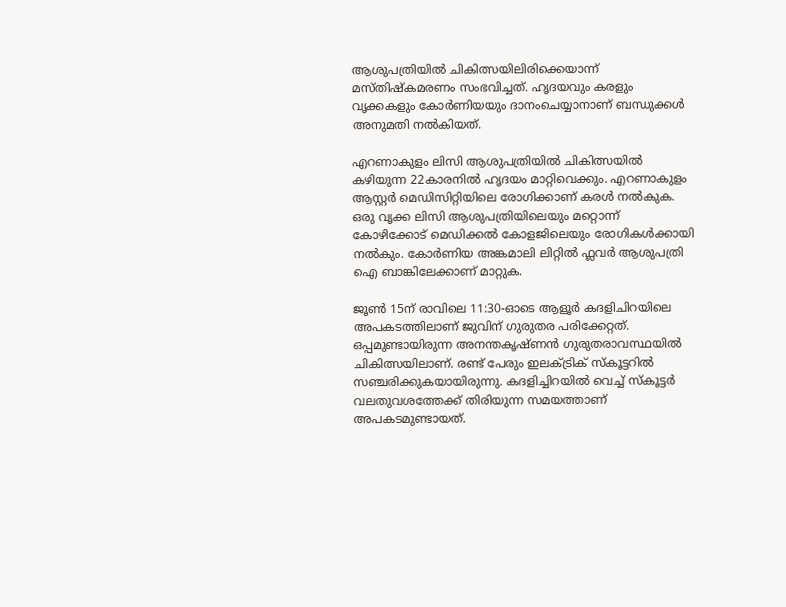ആശുപത്രിയിൽ ചികിത്സയിലിരിക്കെയാന്ന് മസ്തിഷ്‌കമരണം സംഭവിച്ചത്. ഹൃദയവും കരളും വൃക്കകളും കോർണിയയും ദാനംചെയ്യാനാണ് ബന്ധുക്കൾ അനുമതി നൽകിയത്.

എറണാകുളം ലിസി ആശുപത്രിയിൽ ചികിത്സയിൽ കഴിയുന്ന 22കാരനിൽ ഹൃദയം മാറ്റിവെക്കും. എറണാകുളം ആസ്റ്റർ മെഡിസിറ്റിയിലെ രോഗിക്കാണ് കരൾ നൽകുക. ഒരു വൃക്ക ലിസി ആശുപത്രിയിലെയും മറ്റൊന്ന് കോഴിക്കോട് മെഡിക്കൽ കോളജിലെയും രോഗികൾക്കായി നൽകും. കോർണിയ അങ്കമാലി ലിറ്റിൽ ഫ്ലവർ ആശുപത്രി ഐ ബാങ്കിലേക്കാണ് മാറ്റുക.

ജൂൺ 15ന് രാവിലെ 11:30-ഓടെ ആളൂർ കദളിചിറയിലെ അപകടത്തിലാണ് ജുവിന് ഗുരുതര പരിക്കേറ്റത്. ഒപ്പമുണ്ടായിരുന്ന അനന്തകൃഷ്ണൻ ഗുരുതരാവസ്ഥയിൽ ചികിത്സയിലാണ്. രണ്ട് പേരും ഇലക്ട്രിക് സ്കൂട്ടറിൽ സഞ്ചരിക്കുകയായിരുന്നു. കദളിച്ചിറയിൽ വെച്ച് സ്കൂട്ടർ വലതുവശത്തേക്ക് തിരിയുന്ന സമയത്താണ് അപകടമുണ്ടായത്.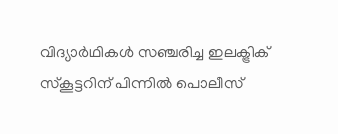വിദ്യാർഥികൾ സഞ്ചരിച്ച ഇലക്ട്രിക് സ്കൂട്ടറിന് പിന്നിൽ പൊലീസ്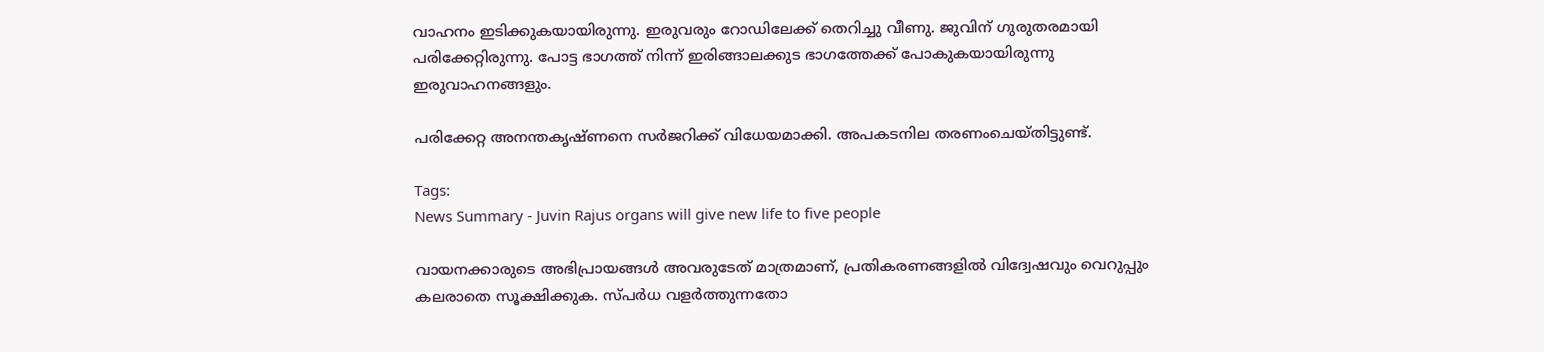വാഹനം ഇടിക്കുകയായിരുന്നു. ഇരുവരും റോഡിലേക്ക് തെറിച്ചു വീണു. ജുവിന് ഗുരുതരമായി പരിക്കേറ്റിരുന്നു. പോട്ട ഭാഗത്ത് നിന്ന് ഇരിങ്ങാലക്കുട ഭാഗത്തേക്ക് പോകുകയായിരുന്നു ഇരുവാഹനങ്ങളും.

പരിക്കേറ്റ അനന്തകൃഷ്ണനെ സർജറിക്ക് വിധേയമാക്കി. അപകടനില തരണംചെയ്തിട്ടുണ്ട്.

Tags:
News Summary - Juvin Rajus organs will give new life to five people

വായനക്കാരുടെ അഭിപ്രായങ്ങള്‍ അവരുടേത് മാത്രമാണ്, പ്രതികരണങ്ങളിൽ വിദ്വേഷവും വെറുപ്പും കലരാതെ സൂക്ഷിക്കുക. സ്പർധ വളർത്തുന്നതോ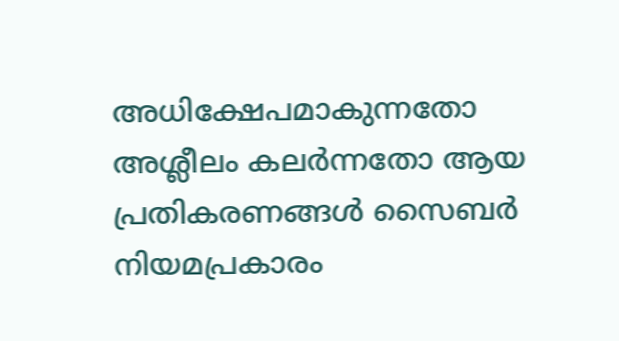അധിക്ഷേപമാകുന്നതോ അശ്ലീലം കലർന്നതോ ആയ പ്രതികരണങ്ങൾ സൈബർ നിയമപ്രകാരം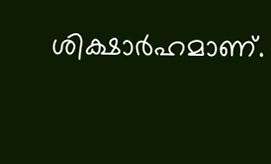ശിക്ഷാർഹമാണ്.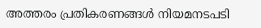അത്തരം പ്രതികരണങ്ങൾ നിയമനടപടി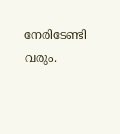നേരിടേണ്ടി വരും.